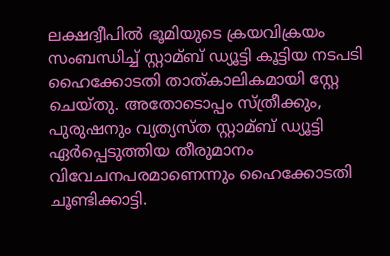ലക്ഷദ്വീപില്‍ ഭൂമിയുടെ ക്രയവിക്രയം സംബന്ധിച്ച്‌ സ്റ്റാമ്ബ് ഡ്യൂട്ടി കൂട്ടിയ നടപടി ഹൈക്കോടതി താത്കാലികമായി സ്റ്റേ ചെയ്തു. അതോടൊപ്പം സ്ത്രീക്കും, പുരുഷനും വ്യത്യസ്ത സ്റ്റാമ്ബ് ഡ്യൂട്ടി ഏര്‍പ്പെടുത്തിയ തീരുമാനം വിവേചനപരമാണെന്നും ഹൈക്കോടതി ചൂണ്ടിക്കാട്ടി.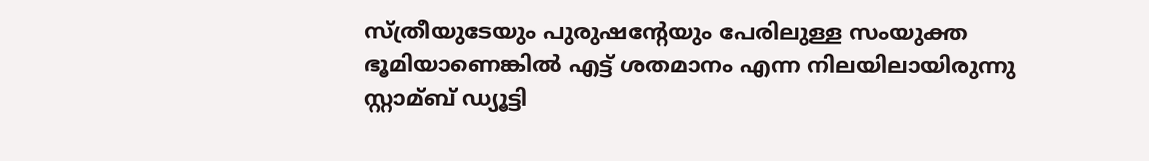സ്ത്രീയുടേയും പുരുഷന്റേയും പേരിലുള്ള സംയുക്ത ഭൂമിയാണെങ്കില്‍ എട്ട് ശതമാനം എന്ന നിലയിലായിരുന്നു സ്റ്റാമ്ബ് ഡ്യൂട്ടി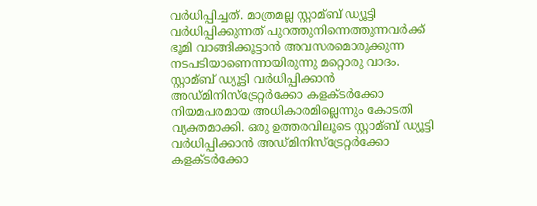വര്‍ധിപ്പിച്ചത്. മാത്രമല്ല സ്റ്റാമ്ബ് ഡ്യൂട്ടി വര്‍ധിപ്പിക്കുന്നത് പുറത്തുനിന്നെത്തുന്നവര്‍ക്ക് ഭൂമി വാങ്ങിക്കൂട്ടാന്‍ അവസരമൊരുക്കുന്ന നടപടിയാണെന്നായിരുന്നു മറ്റൊരു വാദം.
സ്റ്റാമ്ബ് ഡ്യൂട്ടി വര്‍ധിപ്പിക്കാന്‍ അഡ്മിനിസ്‌ട്രേറ്റര്‍ക്കോ കളക്ടര്‍ക്കോ നിയമപരമായ അധികാരമില്ലെന്നും കോടതി വ്യക്തമാക്കി. ഒരു ഉത്തരവിലൂടെ സ്റ്റാമ്ബ് ഡ്യൂട്ടി വര്‍ധിപ്പിക്കാന്‍ അഡ്മിനിസ്‌ട്രേറ്റര്‍ക്കോ കളക്ടര്‍ക്കോ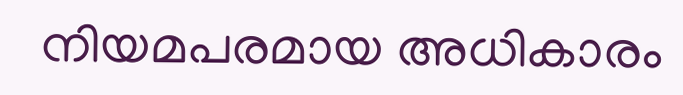നിയമപരമായ അധികാരം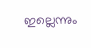ഇല്ലെന്നും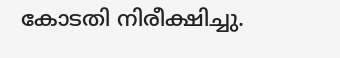കോടതി നിരീക്ഷിച്ചു.